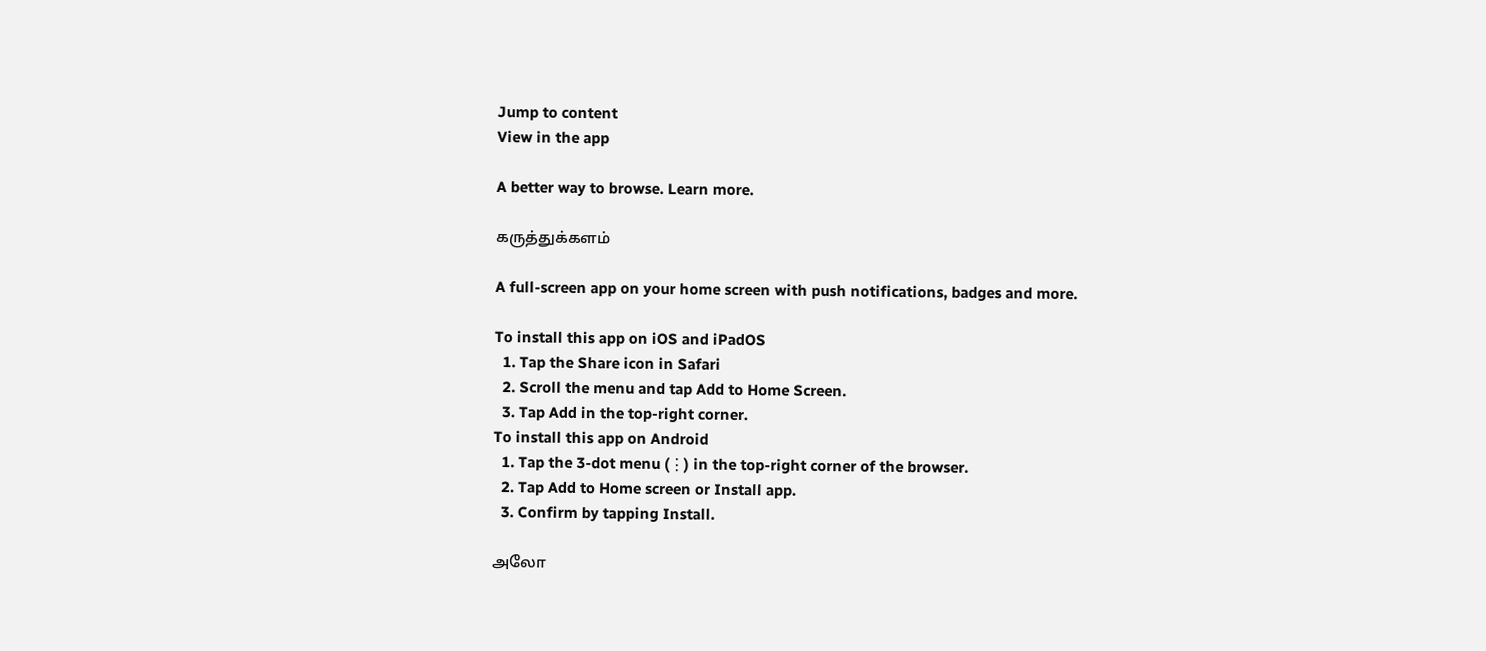Jump to content
View in the app

A better way to browse. Learn more.

கருத்துக்களம்

A full-screen app on your home screen with push notifications, badges and more.

To install this app on iOS and iPadOS
  1. Tap the Share icon in Safari
  2. Scroll the menu and tap Add to Home Screen.
  3. Tap Add in the top-right corner.
To install this app on Android
  1. Tap the 3-dot menu (⋮) in the top-right corner of the browser.
  2. Tap Add to Home screen or Install app.
  3. Confirm by tapping Install.

அலோ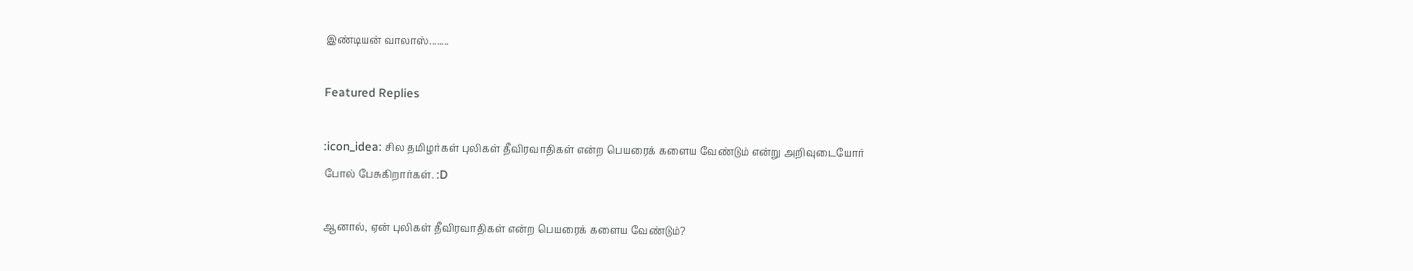இண்டியன் வாலாஸ்........

Featured Replies

:icon_idea: சில தமிழர்கள் புலிகள் தீவிரவாதிகள் என்ற பெயரைக் களைய வேண்டும் என்று அறிவுடையோர் போல் பேசுகிறார்கள். :D

ஆனால், ஏன் புலிகள் தீவிரவாதிகள் என்ற பெயரைக் களைய‌ வேண்டும்?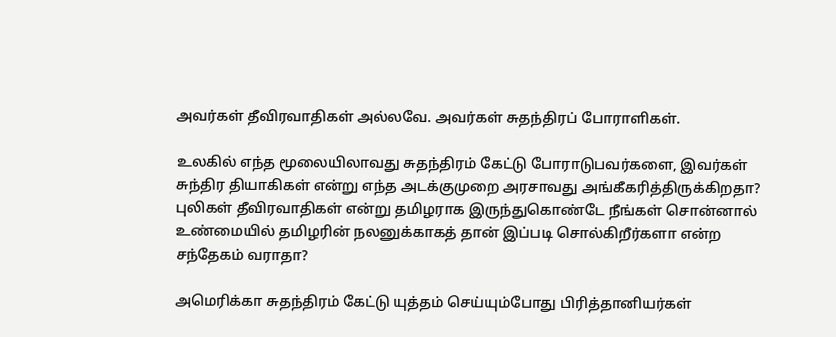அவர்கள் தீவிரவாதிகள் அல்லவே. அவர்கள் சுதந்திரப் போராளிகள்.

உலகில் எந்த மூலையிலாவது சுதந்திரம் கேட்டு போராடுபவர்களை, இவர்கள் சுந்திர தியாகிகள் என்று எந்த அடக்குமுறை அரசாவது அங்கீகரித்திருக்கிறதா? புலிகள் தீவிரவாதிகள் என்று தமிழராக இருந்துகொண்டே நீங்கள் சொன்னால் உண்மையில் தமிழரின் நலனுக்காகத் தான் இப்படி சொல்கிறீர்களா என்ற சந்தேகம் வராதா?

அமெரிக்கா சுதந்திரம் கேட்டு யுத்தம் செய்யும்போது பிரித்தானியர்கள்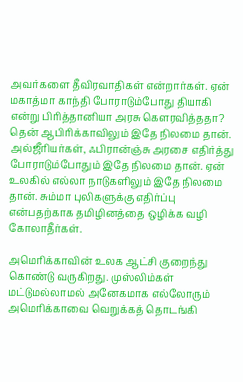அவர்களை தீவிரவாதிகள் என்றார்கள். ஏன் மகாத்மா காந்தி போராடும்போது தியாகி என்று பிரித்தானியா அரசு கௌரவித்ததா? தென் ஆபிரிக்காவிலும் இதே நிலமை தான். அல்ஜீரியர்கள், ஃபிரான்ஞ்சு அரசை எதிர்த்து போராடும்போதும் இதே நிலமை தான். ஏன் உலகில் எல்லா நாடுகளிலும் இதே நிலமை தான். சும்மா புலிகளுக்கு எதிர்ப்பு என்பதற்காக தமிழினத்தை ஒழிக்க வழி கோலாதீர்கள்.

அமெரிக்காவின் உலக ஆட்சி குறைந்து கொண்டு வருகிறது. முஸ்லிம்கள் மட்டுமல்லாமல் அனேகமாக எல்லோரும் அமெரிக்காவை வெறுக்கத் தொடங்கி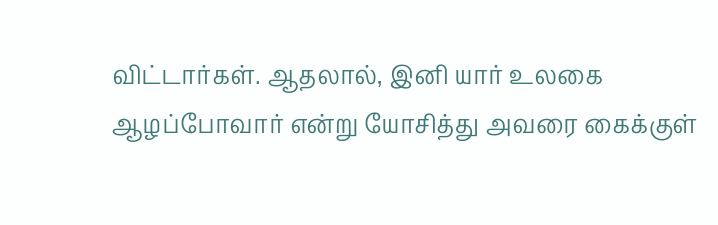விட்டார்கள். ஆதலால், இனி யார் உலகை ஆழப்போவார் என்று யோசித்து அவரை கைக்குள்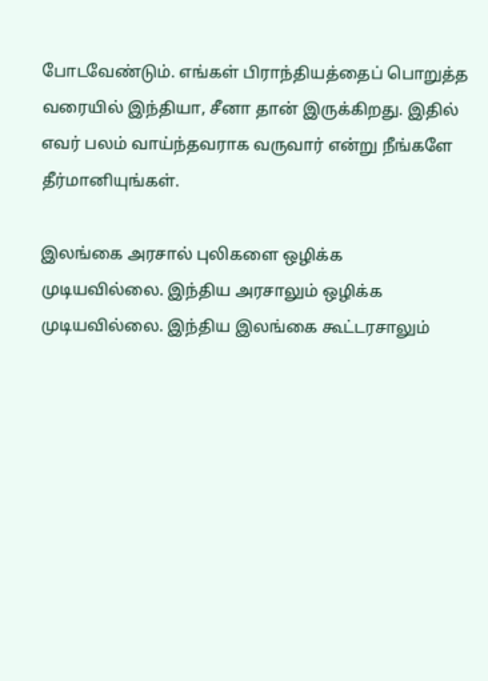போடவேண்டும். எங்கள் பிராந்தியத்தைப் பொறுத்த வரையில் இந்தியா, சீனா தான் இருக்கிறது. இதில் எவர் பலம் வாய்ந்தவராக வருவார் என்று நீங்களே தீர்மானியுங்கள்.

இலங்கை அரசால் புலிகளை ஒழிக்க முடியவில்லை. இந்திய அரசாலும் ஒழிக்க முடியவில்லை. இந்திய‍‍ இலங்கை கூட்டரசாலும்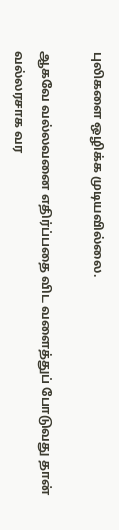புலிகளை ஒழிக்க முடியவில்லை.

ஆகவே வல்லவனை எதிர்ப்பதை விட வளைத்துப் போடுவது தான் வல்லரசாக வர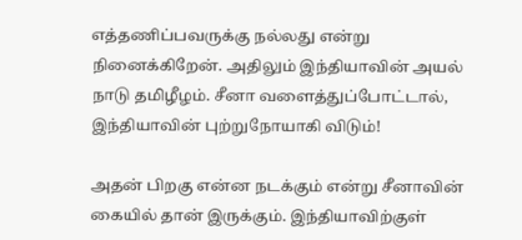எத்தணிப்பவருக்கு நல்லது என்று நினைக்கிறேன். அதிலும் இந்தியாவின் அயல் நாடு தமிழீழம். சீனா வளைத்துப்போட்டால், இந்தியாவின் புற்றுநோயாகி விடும்!

அதன் பிறகு என்ன நடக்கும் என்று சீனாவின் கையில் தான் இருக்கும். இந்தியாவிற்குள்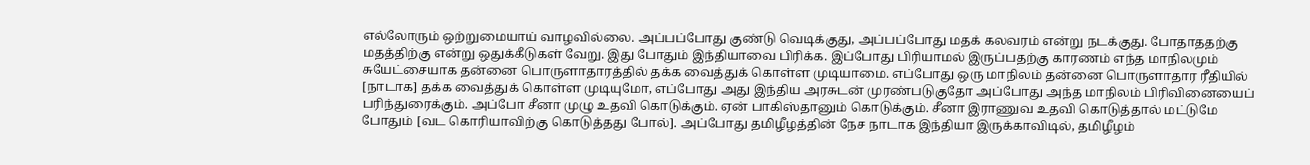எல்லோரும் ஒற்றுமையாய் வாழவில்லை. அப்பப்போது குண்டு வெடிக்குது, அப்பப்போது மதக் கலவரம் என்று நடக்குது. போதாததற்கு மதத்திற்கு என்று ஒதுக்கீடுகள் வேறு. இது போதும் இந்தியாவை பிரிக்க. இப்போது பிரியாமல் இருப்பதற்கு காரணம் எந்த மாநிலமும் சுயேட்சையாக தன்னை பொருளாதாரத்தில் தக்க வைத்துக் கொள்ள முடியாமை. எப்போது ஒரு மாநிலம் தன்னை பொருளாதார ரீதியில் [நாடாக] தக்க வைத்துக் கொள்ள முடியுமோ, எப்போது அது இந்திய அரசுடன் முரண்படுகுதோ அப்போது அந்த மாநிலம் பிரிவினையைப் பரிந்துரைக்கும். அப்போ சீனா முழு உதவி கொடுக்கும். ஏன் பாகிஸ்தானும் கொடுக்கும். சீனா இராணுவ உதவி கொடுத்தால் மட்டுமே போதும் [வட கொரியாவிற்கு கொடுத்தது போல்]. அப்போது தமிழீழத்தின் நேச நாடாக இந்தியா இருக்காவிடில், தமிழீழம்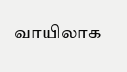வாயிலாக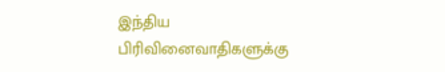இந்திய பிரிவினைவாதிகளுக்கு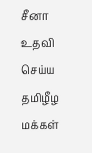சீனா உதவி செய்ய தமிழீழ மக்கள்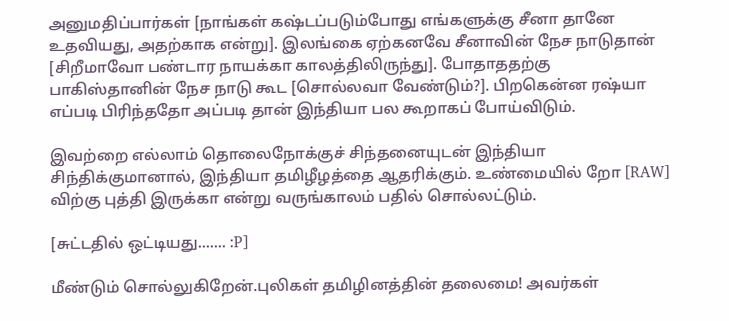அனுமதிப்பார்கள் [நாங்கள் கஷ்டப்படும்போது எங்களுக்கு சீனா தானே உதவியது, அதற்காக என்று]. இலங்கை ஏற்கனவே சீனாவின் நேச நாடுதான் [சிறீமாவோ பண்டார நாயக்கா காலத்திலிருந்து]. போதாததற்கு பாகிஸ்தானின் நேச நாடு கூட [சொல்லவா வேண்டும்?]. பிறகென்ன ரஷ்யா எப்படி பிரிந்ததோ அப்படி தான் இந்தியா பல கூறாகப் போய்விடும்.

இவற்றை எல்லாம் தொலைநோக்குச் சிந்தனையுடன் இந்தியா சிந்திக்குமானால், இந்தியா தமிழீழத்தை ஆதரிக்கும். உண்மையில் றோ [RAW] விற்கு புத்தி இருக்கா என்று வருங்காலம் பதில் சொல்லட்டும்.

[சுட்டதில் ஒட்டியது....... :P]

மீண்டும் சொல்லுகிறேன்.புலிகள் தமிழினத்தின் தலைமை! அவர்கள்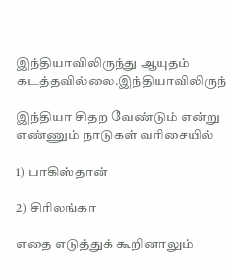இந்தியாவிலிருந்து ஆயுதம் கடத்தவில்லை.இந்தியாவிலிருந்

இந்தியா சிதற வேண்டும் என்று எண்ணும் நாடுகள் வரிசையில்

1) பாகிஸ்தான்

2) சிரிலங்கா

எதை எடுத்துக் கூறினாலும்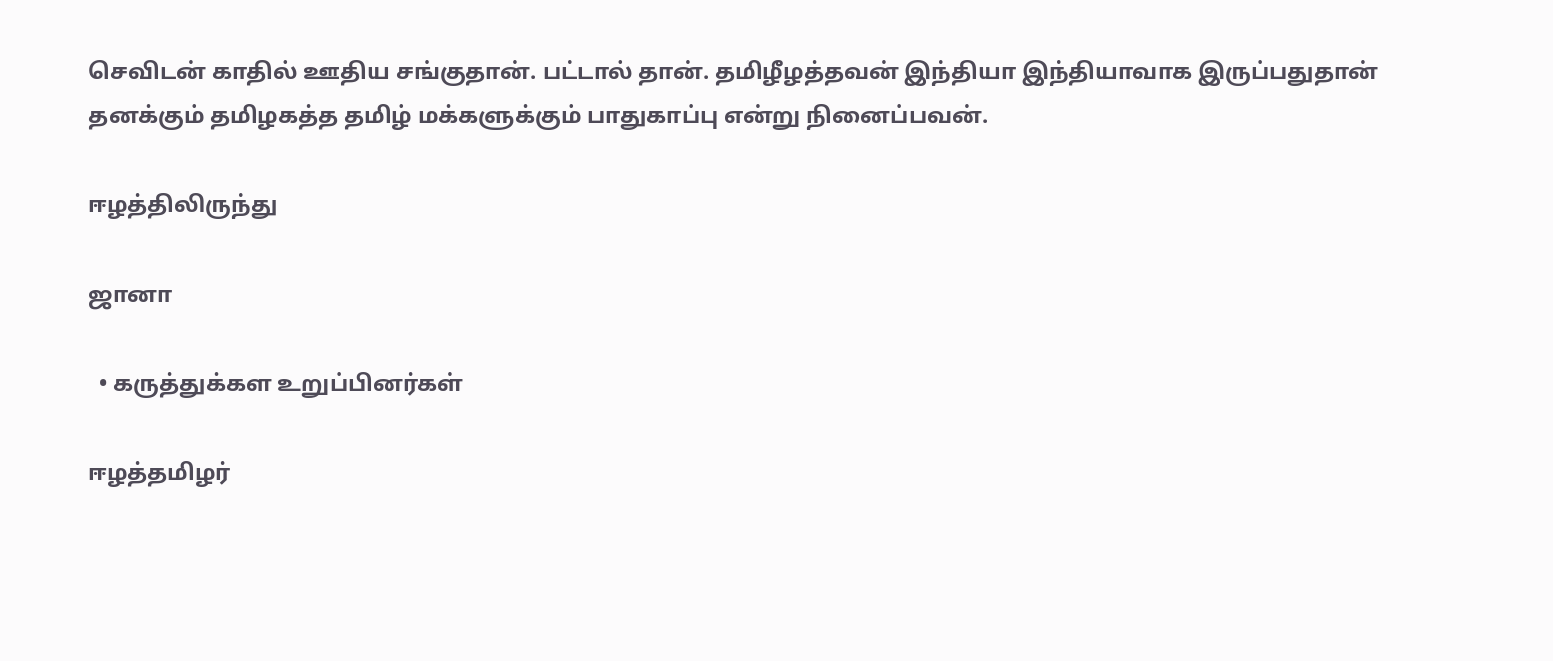செவிடன் காதில் ஊதிய சங்குதான். பட்டால் தான். தமிழீழத்தவன் இந்தியா இந்தியாவாக இருப்பதுதான் தனக்கும் தமிழகத்த தமிழ் மக்களுக்கும் பாதுகாப்பு என்று நினைப்பவன்.

ஈழத்திலிருந்து

ஜானா

  • கருத்துக்கள உறுப்பினர்கள்

ஈழத்தமிழர்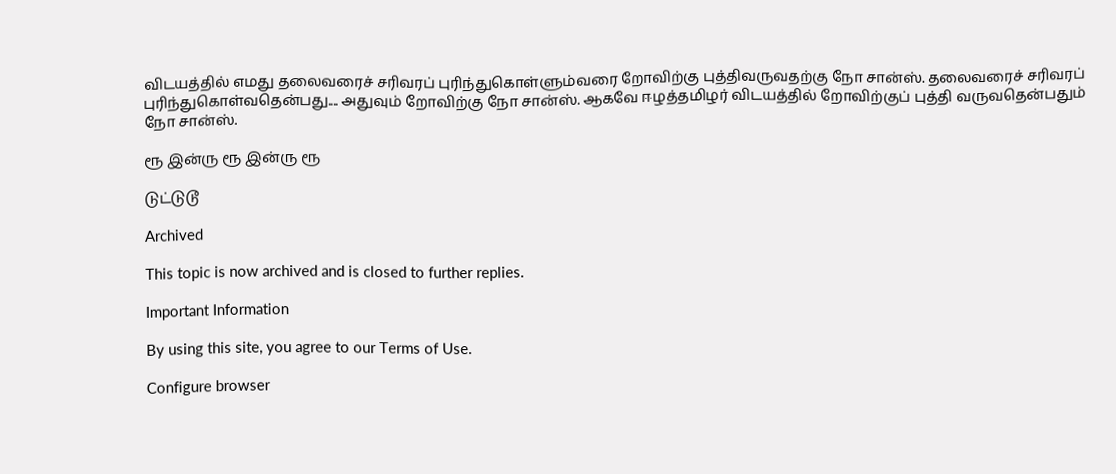விடயத்தில் எமது தலைவரைச் சரிவரப் புரிந்துகொள்ளும்வரை றோவிற்கு புத்திவருவதற்கு நோ சான்ஸ். தலைவரைச் சரிவரப் புரிந்துகொள்வதென்பது.... அதுவும் றோவிற்கு நோ சான்ஸ். ஆகவே ஈழத்தமிழர் விடயத்தில் றோவிற்குப் புத்தி வருவதென்பதும் நோ சான்ஸ்.

ரூ இன்ரு ரூ இன்ரு ரூ

டுட்டுடூ

Archived

This topic is now archived and is closed to further replies.

Important Information

By using this site, you agree to our Terms of Use.

Configure browser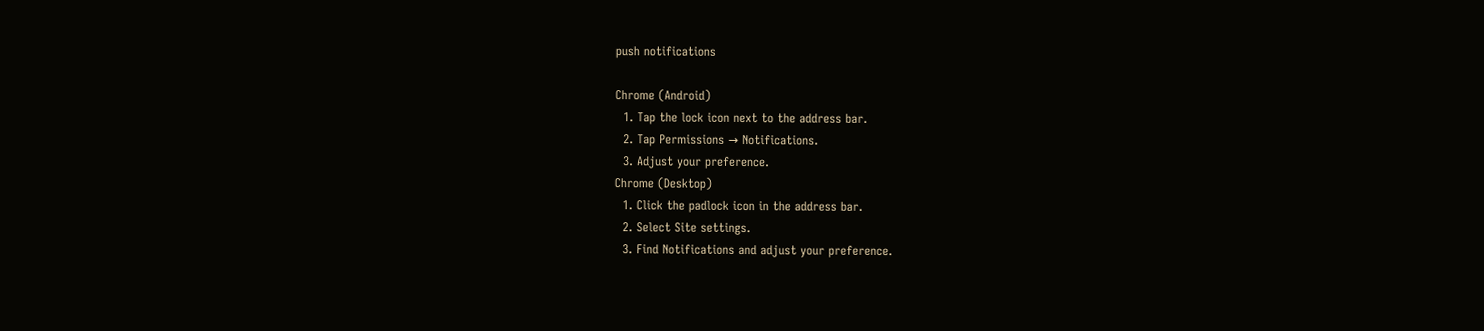push notifications

Chrome (Android)
  1. Tap the lock icon next to the address bar.
  2. Tap Permissions → Notifications.
  3. Adjust your preference.
Chrome (Desktop)
  1. Click the padlock icon in the address bar.
  2. Select Site settings.
  3. Find Notifications and adjust your preference.